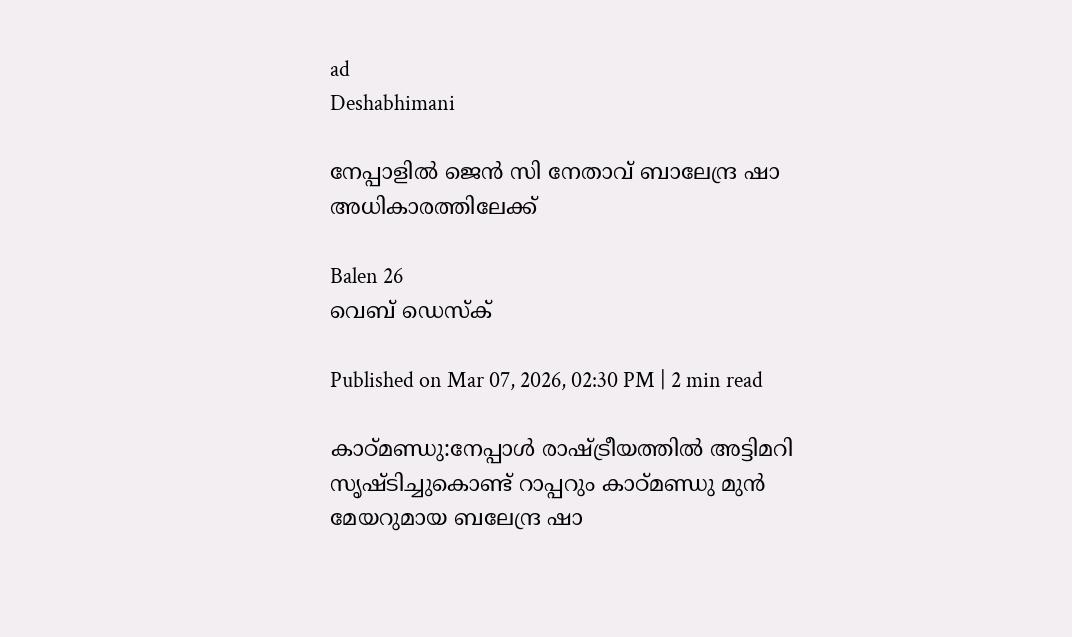ad
Deshabhimani

നേപ്പാളിൽ ജെൻ സി നേതാവ് ബാലേന്ദ്ര ഷാ അധികാരത്തിലേക്ക്

Balen 26
വെബ് ഡെസ്ക്

Published on Mar 07, 2026, 02:30 PM | 2 min read

കാഠ്മണ്ഡു:നേപ്പാൾ രാഷ്ട്രീയത്തിൽ അട്ടിമറി സൃഷ്ടിച്ചുകൊണ്ട് റാപ്പറും കാഠ്മണ്ഡു മുൻ മേയറുമായ ബലേന്ദ്ര ഷാ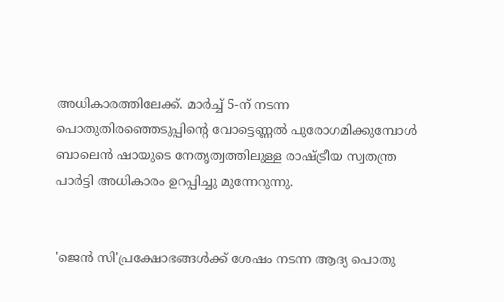അധികാരത്തിലേക്ക്. മാർച്ച് 5-ന് നടന്ന പൊതുതിരഞ്ഞെടുപ്പിന്റെ വോട്ടെണ്ണൽ പുരോഗമിക്കുമ്പോൾ ബാലെൻ ഷായുടെ നേതൃത്വത്തിലുള്ള രാഷ്ട്രീയ സ്വതന്ത്ര പാർട്ടി അധികാരം ഉറപ്പിച്ചു മുന്നേറുന്നു.


'ജെൻ സി'പ്രക്ഷോഭങ്ങൾക്ക് ശേഷം നടന്ന ആദ്യ പൊതു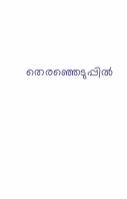തെരഞ്ഞെടുപ്പിൽ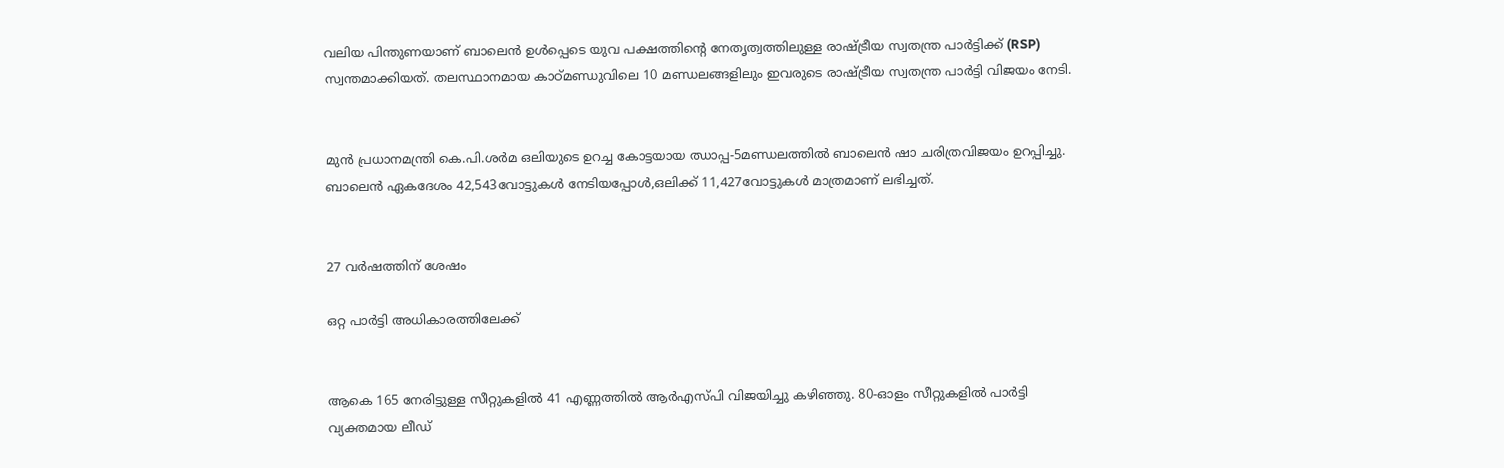വലിയ പിന്തുണയാണ് ബാലെൻ ഉൾപ്പെടെ യുവ പക്ഷത്തിന്റെ നേതൃത്വത്തിലുള്ള രാഷ്ട്രീയ സ്വതന്ത്ര പാർട്ടിക്ക് (RSP) സ്വന്തമാക്കിയത്. തലസ്ഥാനമായ കാഠ്മണ്ഡുവിലെ 10 മണ്ഡലങ്ങളിലും ഇവരുടെ രാഷ്ട്രീയ സ്വതന്ത്ര പാര്‍ട്ടി വിജയം നേടി.


മുൻ പ്രധാനമന്ത്രി കെ.പി.ശർമ ഒലിയുടെ ഉറച്ച കോട്ടയായ ഝാപ്പ-5മണ്ഡലത്തിൽ ബാലെൻ ഷാ ചരിത്രവിജയം ഉറപ്പിച്ചു. ബാലെൻ ഏകദേശം 42,543വോട്ടുകൾ നേടിയപ്പോൾ,ഒലിക്ക് 11,427വോട്ടുകൾ മാത്രമാണ് ലഭിച്ചത്.


27 വര്‍ഷത്തിന് ശേഷം

ഒറ്റ പാര്‍ട്ടി അധികാരത്തിലേക്ക്


ആകെ 165 നേരിട്ടുള്ള സീറ്റുകളിൽ 41 എണ്ണത്തിൽ ആര്‍എസ്പി വിജയിച്ചു കഴിഞ്ഞു. 80-ഓളം സീറ്റുകളിൽ പാർട്ടി വ്യക്തമായ ലീഡ്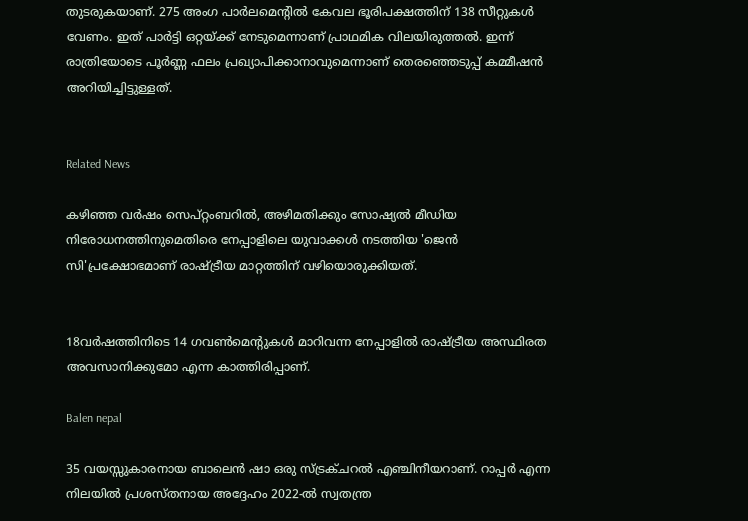തുടരുകയാണ്. 275 അംഗ പാർലമെന്റിൽ കേവല ഭൂരിപക്ഷത്തിന് 138 സീറ്റുകൾ വേണം. ഇത് പാർട്ടി ഒറ്റയ്ക്ക് നേടുമെന്നാണ് പ്രാഥമിക വിലയിരുത്തൽ. ഇന്ന് രാത്രിയോടെ പൂര്‍ണ്ണ ഫലം പ്രഖ്യാപിക്കാനാവുമെന്നാണ് തെരഞ്ഞെടുപ്പ് കമ്മീഷൻ അറിയിച്ചിട്ടുള്ളത്.


Related News

കഴിഞ്ഞ വർഷം സെപ്റ്റംബറിൽ, അഴിമതിക്കും സോഷ്യൽ മീഡിയ നിരോധനത്തിനുമെതിരെ നേപ്പാളിലെ യുവാക്കൾ നടത്തിയ 'ജെൻ സി'പ്രക്ഷോഭമാണ് രാഷ്ട്രീയ മാറ്റത്തിന് വഴിയൊരുക്കിയത്.


18വർഷത്തിനിടെ 14 ഗവൺമെന്റുകൾ മാറിവന്ന നേപ്പാളിൽ രാഷ്ട്രീയ അസ്ഥിരത അവസാനിക്കുമോ എന്ന കാത്തിരിപ്പാണ്.

Balen nepal

35 വയസ്സുകാരനായ ബാലെൻ ഷാ ഒരു സ്ട്രക്ചറൽ എഞ്ചിനീയറാണ്. റാപ്പർ എന്ന നിലയിൽ പ്രശസ്തനായ അദ്ദേഹം 2022-ൽ സ്വതന്ത്ര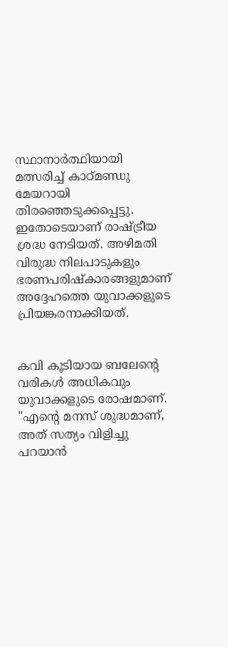സ്ഥാനാർത്ഥിയായി മത്സരിച്ച് കാഠ്മണ്ഡു മേയറായി തിരഞ്ഞെടുക്കപ്പെട്ടു. ഇതോടെയാണ് രാഷ്ട്രീയ ശ്രദ്ധ നേടിയത്. അഴിമതി വിരുദ്ധ നിലപാടുകളും ഭരണപരിഷ്കാരങ്ങളുമാണ് അദ്ദേഹത്തെ യുവാക്കളുടെ പ്രിയങ്കരനാക്കിയത്.


കവി കൂടിയായ ബലേന്റെ വരികൾ അധികവും യുവാക്കളുടെ രോഷമാണ്. "എന്റെ മനസ് ശുദ്ധമാണ്, അത് സത്യം വിളിച്ചു പറയാൻ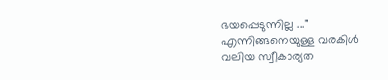ഭയപ്പെടുന്നില്ല ..." എന്നിങ്ങനെയുള്ള വരകിൾ വലിയ സ്വീകാര്യത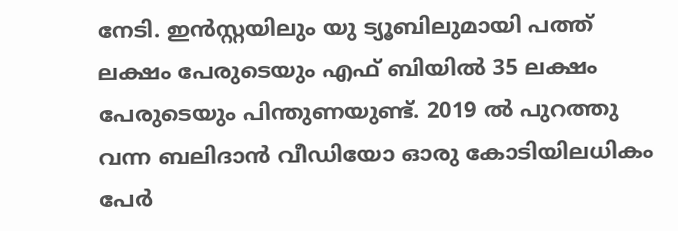നേടി. ഇൻസ്റ്റയിലും യു ട്യൂബിലുമായി പത്ത് ലക്ഷം പേരുടെയും എഫ് ബിയിൽ 35 ലക്ഷം പേരുടെയും പിന്തുണയുണ്ട്. 2019 ൽ പുറത്തു വന്ന ബലിദാൻ വീഡിയോ ഓരു കോടിയിലധികം പേര്‍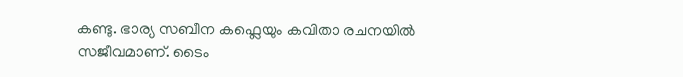കണ്ടു. ഭാര്യ സബീന കഫ്ലെയും കവിതാ രചനയിൽ സജീവമാണ്. ടൈം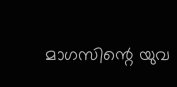മാഗസിന്റെ യുവ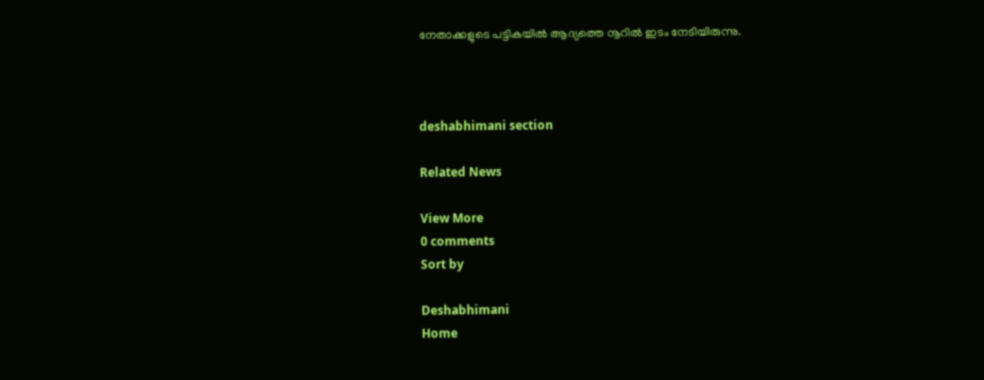നേതാക്കളുടെ പട്ടികയിൽ ആദ്യത്തെ നൂറിൽ ഇടം നേടിയിരുന്നു.



deshabhimani section

Related News

View More
0 comments
Sort by

Deshabhimani
Home